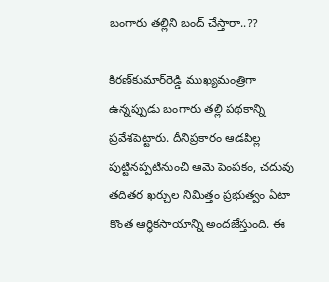బంగారు తల్లిని బంద్‌ చేస్తారా..??

కిరణ్‌కుమార్‌రెడ్డి ముఖ్యమంత్రిగా ఉన్నప్పుడు బంగారు తల్లి పథకాన్ని ప్రవేశపెట్టారు. దీనిప్రకారం ఆడపిల్ల పుట్టినప్పటినుంచి ఆమె పెంపకం, చదువు తదితర ఖర్చుల నిమిత్తం ప్రభుత్వం ఏటా కొంత ఆర్థికసాయాన్ని అందజేస్తుంది. ఈ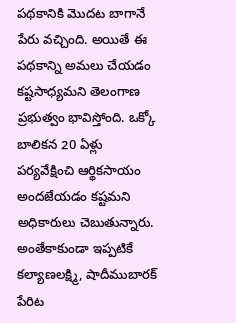పథకానికి మొదట బాగానే పేరు వచ్చింది. అయితే ఈ పథకాన్ని అమలు చేయడం కష్టసాధ్యమని తెలంగాణ ప్రభుత్వం భావిస్తోంది. ఒక్కో బాలికన 20 ఏళ్లు పర్యవేక్షించి ఆర్థికసాయం అందజేయడం కష్టమని అధికారులు చెబుతున్నారు. అంతేకాకుండా ఇప్పటికే కల్యాణలక్ష్మి, షాదీముబారక్‌ పేరిట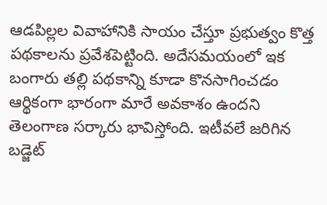ఆడపిల్లల వివాహానికి సాయం చేస్తూ ప్రభుత్వం కొత్త పథకాలను ప్రవేశపెట్టింది. అదేసమయంలో ఇక బంగారు తల్లి పథకాన్ని కూడా కొనసాగించడం ఆర్థికంగా భారంగా మారే అవకాశం ఉందని తెలంగాణ సర్కారు భావిస్తోంది. ఇటీవలే జరిగిన బడ్జెట్‌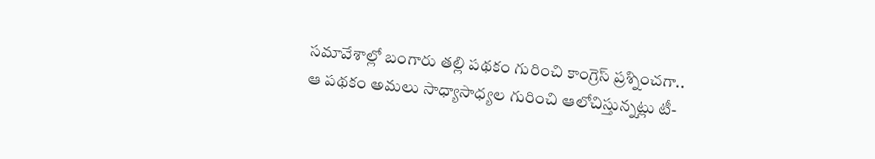సమావేశాల్లో బంగారు తల్లి పథకం గురించి కాంగ్రెస్‌ ప్రశ్నించగా.. ఆ పథకం అమలు సాధ్యాసాధ్యల గురించి ఆలోచిస్తున్నట్లు టీ-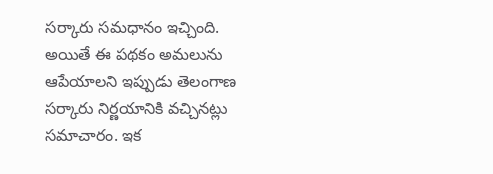సర్కారు సమధానం ఇచ్చింది. అయితే ఈ పథకం అమలును ఆపేయాలని ఇప్పుడు తెలంగాణ సర్కారు నిర్ణయానికి వచ్చినట్లు సమాచారం. ఇక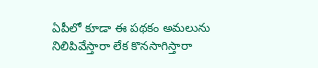ఏపీలో కూడా ఈ పథకం అమలును నిలిపివేస్తారా లేక కొనసాగిస్తారా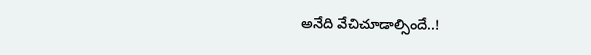అనేది వేచిచూడాల్సిందే..!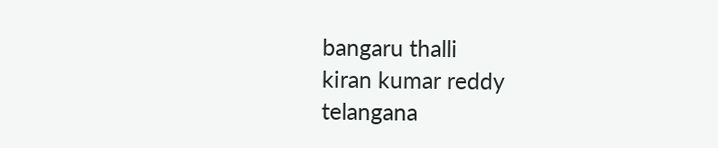bangaru thalli
kiran kumar reddy
telangana